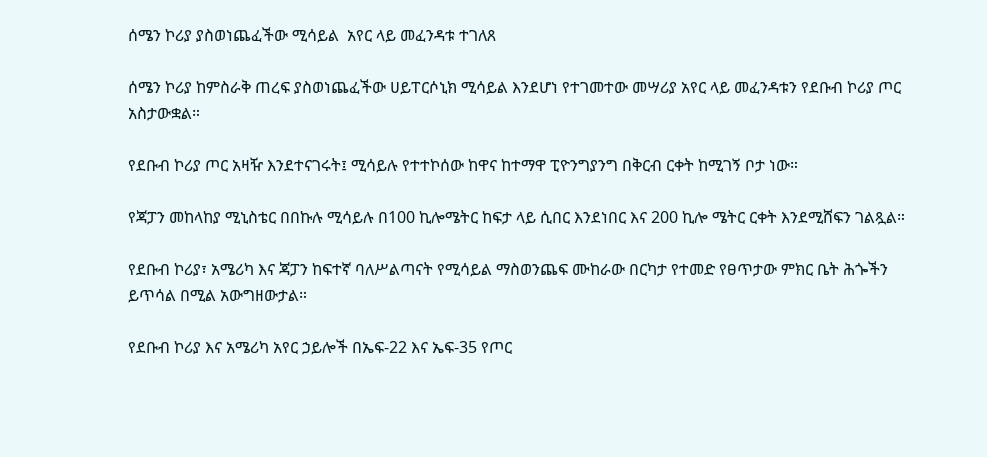ሰሜን ኮሪያ ያስወነጨፈችው ሚሳይል  አየር ላይ መፈንዳቱ ተገለጸ

ሰሜን ኮሪያ ከምስራቅ ጠረፍ ያስወነጨፈችው ሀይፐርሶኒክ ሚሳይል እንደሆነ የተገመተው መሣሪያ አየር ላይ መፈንዳቱን የደቡብ ኮሪያ ጦር አስታውቋል።

የደቡብ ኮሪያ ጦር አዛዥ እንደተናገሩት፤ ሚሳይሉ የተተኮሰው ከዋና ከተማዋ ፒዮንግያንግ በቅርብ ርቀት ከሚገኝ ቦታ ነው።

የጃፓን መከላከያ ሚኒስቴር በበኩሉ ሚሳይሉ በ100 ኪሎሜትር ከፍታ ላይ ሲበር እንደነበር እና 200 ኪሎ ሜትር ርቀት እንደሚሸፍን ገልጿል።

የደቡብ ኮሪያ፣ አሜሪካ እና ጃፓን ከፍተኛ ባለሥልጣናት የሚሳይል ማስወንጨፍ ሙከራው በርካታ የተመድ የፀጥታው ምክር ቤት ሕጐችን ይጥሳል በሚል አውግዘውታል።

የደቡብ ኮሪያ እና አሜሪካ አየር ኃይሎች በኤፍ-22 እና ኤፍ-35 የጦር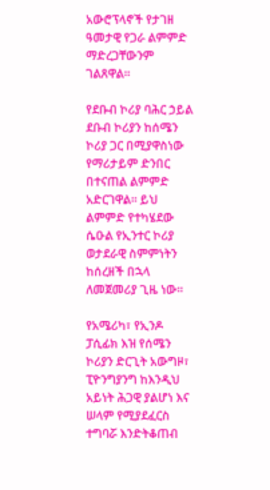አውሮፕላኖች የታገዘ ዓመታዊ የጋራ ልምምድ ማድረጋቸውንም ገልጸዋል።

የደቡብ ኮሪያ ባሕር ኃይል ደቡብ ኮሪያን ከሰሜን ኮሪያ ጋር በሚያዋስነው የማሪታይም ድንበር በተናጠል ልምምድ አድርገዋል። ይህ ልምምድ የተካሄደው ሴዑል የኢንተር ኮሪያ ወታደራዊ ስምምነትን ከሰረዘች በኋላ ለመጀመሪያ ጊዜ ነው።

የአሜሪካ፣ የኢንዶ ፓሲፊክ እዝ የሰሜን ኮሪያን ድርጊት አውግዞ፣ ፒዮንግያንግ ከእንዲህ አይነት ሕጋዊ ያልሆነ እና ሠላም የሚያደፈርስ ተግባሯ እንድትቆጠብ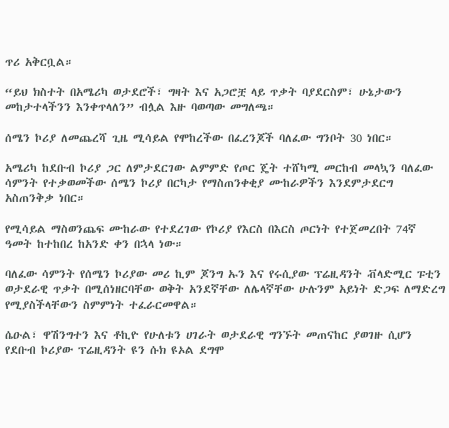ጥሪ አቅርቧል።

“ይህ ክስተት በአሜሪካ ወታደሮች፣ ግዛት እና አጋሮቿ ላይ ጥቃት ባያደርስም፣ ሁኔታውን መከታተላችንን እንቀጥላለን” ብሏል እዙ ባወጣው መግለጫ።

ሰሜን ኮሪያ ለመጨረሻ ጊዜ ሚሳይል የሞከረችው በፈረንጆች ባለፈው ግንቦት 30 ነበር።

አሜሪካ ከደቡብ ኮሪያ ጋር ለምታደርገው ልምምድ የጦር ጄት ተሸካሚ መርከብ መላኳን ባለፈው ሳምንት የተቃወመችው ሰሜን ኮሪያ በርካታ የማስጠንቀቂያ ሙከራዎችን እንደምታደርግ አስጠንቅቃ ነበር።

የሚሳይል ማስወንጨፍ ሙከራው የተደረገው የኮሪያ የእርስ በእርስ ጦርነት የተጀመረበት 74ኛ ዓመት ከተከበረ ከአንድ ቀን በኋላ ነው።

ባለፈው ሳምንት የሰሜን ኮሪያው መሪ ኪም ጆንግ ኡን እና የሩሲያው ፕሬዚዳንት ቭላድሚር ፑቲን ወታደራዊ ጥቃት በሚሰነዘርባቸው ወቅት አንደኛቸው ለሌላኛቸው ሁሉንም አይነት ድጋፍ ለማድረግ የሚያስችላቸውን ስምምነት ተፈራርመዋል።

ሴዑል፣ ዋሽንግተን እና ቶኪዮ የሁለቱን ሀገራት ወታደራዊ ግንኙት መጠናከር ያወገዙ ሲሆን የደቡብ ኮሪያው ፕሬዚዳንት ዩን ሱክ ዩኦል ደግሞ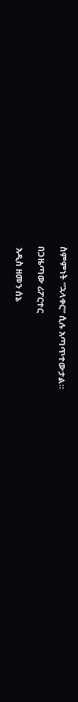ስምምነት “ኋላቀር” ሲሉ አጣጥተውታል።

በጋዜጣው ሪፖርተር

 አዲስ ዘመን ሰኔ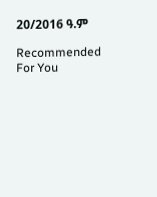20/2016 ዓ.ም

Recommended For You